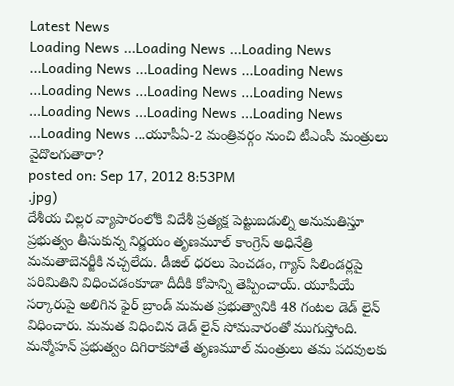Latest News
Loading News ...Loading News ...Loading News ...Loading News ...Loading News ...Loading News ...Loading News ...Loading News ...Loading News ...Loading News ...Loading News ...Loading News ...Loading News ...యూపీఏ-2 మంత్రివర్గం నుంచి టీఎంసీ మంత్రులు వైదొలగుతారా?
posted on: Sep 17, 2012 8:53PM
.jpg)
దేశీయ చిల్లర వ్యాపారంలోకి విదేశీ ప్రత్యక్ష పెట్టుబడుల్ని అనుమతిస్తూ ప్రభుత్వం తీసుకున్న నిర్ణయం తృణమూల్ కాంగ్రెస్ అధినేత్రి మమతాబెనర్జీకి నచ్చలేదు. డీజిల్ ధరలు పెంచడం, గ్యాస్ సిలిండర్లపై పరిమితిని విధించడంకూడా దీదీకి కోపాన్ని తెప్పించాయ్. యూపీయే సర్కారుపై అలిగిన ఫైర్ బ్రాండ్ మమత ప్రభుత్వానికి 48 గంటల డెడ్ లైన్ విధించారు. మమత విధించిన డెడ్ లైన్ సోమవారంతో ముగుస్తోంది. మన్మోహన్ ప్రభుత్వం దిగిరాకపోతే తృణమూల్ మంత్రులు తమ పదవులకు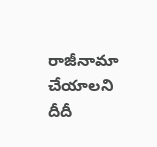రాజీనామా చేయాలని దీదీ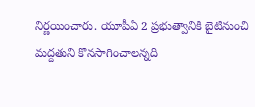నిర్ణయించారు. యూపీఏ 2 ప్రభుత్వానికి బైటినుంచి మద్దతుని కొనసాగించాలన్నది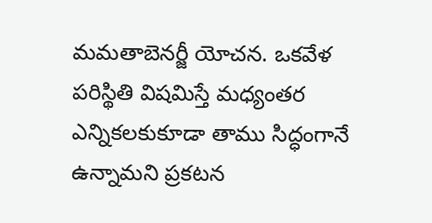మమతాబెనర్జీ యోచన. ఒకవేళ పరిస్థితి విషమిస్తే మధ్యంతర ఎన్నికలకుకూడా తాము సిద్ధంగానే ఉన్నామని ప్రకటన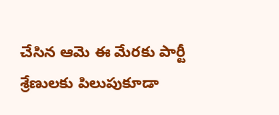చేసిన ఆమె ఈ మేరకు పార్టీ శ్రేణులకు పిలుపుకూడా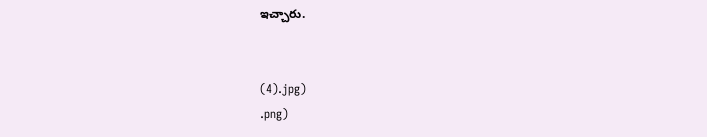ఇచ్చారు.


(4).jpg)
.png)